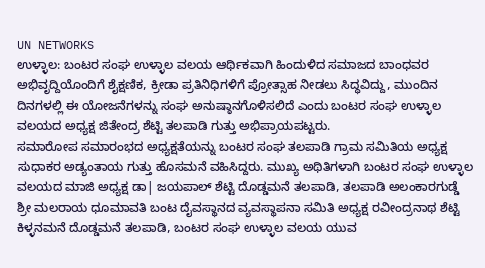UN NETWORKS
ಉಳ್ಳಾಲ: ಬಂಟರ ಸಂಘ ಉಳ್ಳಾಲ ವಲಯ ಆರ್ಥಿಕವಾಗಿ ಹಿಂದುಳಿದ ಸಮಾಜದ ಬಾಂಧವರ ಅಭಿವೃದ್ದಿಯೊಂದಿಗೆ ಶೈಕ್ಷಣಿಕ, ಕ್ರೀಡಾ ಪ್ರತಿನಿಧಿಗಳಿಗೆ ಪ್ರೋತ್ಸಾಹ ನೀಡಲು ಸಿದ್ಧವಿದ್ದು, ಮುಂದಿನ ದಿನಗಳಲ್ಲಿ ಈ ಯೋಜನೆಗಳನ್ನು ಸಂಘ ಅನುಷ್ಠಾನಗೊಳಿಸಲಿದೆ ಎಂದು ಬಂಟರ ಸಂಘ ಉಳ್ಳಾಲ ವಲಯದ ಅಧ್ಯಕ್ಷ ಜಿತೇಂದ್ರ ಶೆಟ್ಟಿ ತಲಪಾಡಿ ಗುತ್ತು ಅಭಿಪ್ರಾಯಪಟ್ಟರು.
ಸಮಾರೋಪ ಸಮಾರಂಭದ ಅಧ್ಯಕ್ಷತೆಯನ್ನು ಬಂಟರ ಸಂಘ ತಲಪಾಡಿ ಗ್ರಾಮ ಸಮಿತಿಯ ಅಧ್ಯಕ್ಷ ಸುಧಾಕರ ಅಡ್ಯಂತಾಯ ಗುತ್ತು ಹೊಸಮನೆ ವಹಿಸಿದ್ದರು. ಮುಖ್ಯ ಅಥಿತಿಗಳಾಗಿ ಬಂಟರ ಸಂಘ ಉಳ್ಳಾಲ ವಲಯದ ಮಾಜಿ ಅಧ್ಯಕ್ಷ ಡಾ| ಜಯಪಾಲ್ ಶೆಟ್ಟಿ ದೊಡ್ಡಮನೆ ತಲಪಾಡಿ, ತಲಪಾಡಿ ಅಲಂಕಾರಗುಡ್ಡೆ ಶ್ರೀ ಮಲರಾಯ ಧೂಮಾವತಿ ಬಂಟ ದೈವಸ್ಥಾನದ ವ್ಯವಸ್ಥಾಪನಾ ಸಮಿತಿ ಅಧ್ಯಕ್ಷ ರವೀಂದ್ರನಾಥ ಶೆಟ್ಟಿ ಕಿಳ್ಳನಮನೆ ದೊಡ್ಡಮನೆ ತಲಪಾಡಿ, ಬಂಟರ ಸಂಘ ಉಳ್ಳಾಲ ವಲಯ ಯುವ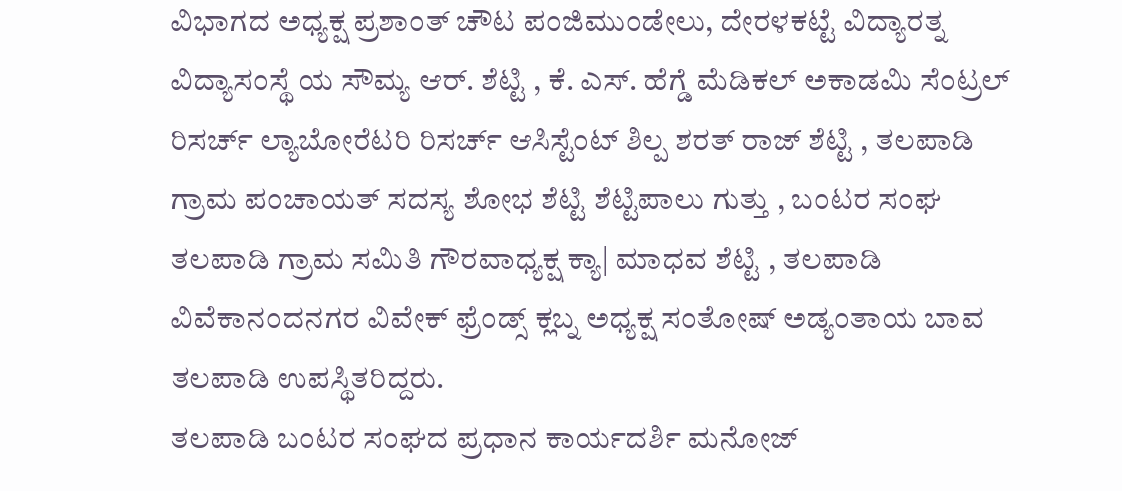ವಿಭಾಗದ ಅಧ್ಯಕ್ಷ ಪ್ರಶಾಂತ್ ಚೌಟ ಪಂಜಿಮುಂಡೇಲು, ದೇರಳಕಟ್ಟೆ ವಿದ್ಯಾರತ್ನ ವಿದ್ಯಾಸಂಸ್ಥೆ ಯ ಸೌಮ್ಯ ಆರ್. ಶೆಟ್ಟಿ , ಕೆ. ಎಸ್. ಹೆಗ್ಡೆ ಮೆಡಿಕಲ್ ಅಕಾಡಮಿ ಸೆಂಟ್ರಲ್ ರಿಸರ್ಚ್ ಲ್ಯಾಬೋರೆಟರಿ ರಿಸರ್ಚ್ ಆಸಿಸ್ಟೆಂಟ್ ಶಿಲ್ಪ ಶರತ್ ರಾಜ್ ಶೆಟ್ಟಿ , ತಲಪಾಡಿ ಗ್ರಾಮ ಪಂಚಾಯತ್ ಸದಸ್ಯ ಶೋಭ ಶೆಟ್ಟಿ ಶೆಟ್ಟಿಪಾಲು ಗುತ್ತು , ಬಂಟರ ಸಂಘ ತಲಪಾಡಿ ಗ್ರಾಮ ಸಮಿತಿ ಗೌರವಾಧ್ಯಕ್ಷ ಕ್ಯಾ| ಮಾಧವ ಶೆಟ್ಟಿ , ತಲಪಾಡಿ ವಿವೆಕಾನಂದನಗರ ವಿವೇಕ್ ಫ್ರೆಂಡ್ಸ್ ಕ್ಲಬ್ನ ಅಧ್ಯಕ್ಷ ಸಂತೋಷ್ ಅಡ್ಯಂತಾಯ ಬಾವ ತಲಪಾಡಿ ಉಪಸ್ಥಿತರಿದ್ದರು.
ತಲಪಾಡಿ ಬಂಟರ ಸಂಘದ ಪ್ರಧಾನ ಕಾರ್ಯದರ್ಶಿ ಮನೋಜ್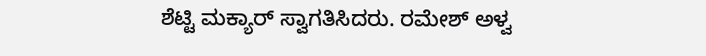ಶೆಟ್ಟಿ ಮಕ್ಯಾರ್ ಸ್ವಾಗತಿಸಿದರು. ರಮೇಶ್ ಅಳ್ವ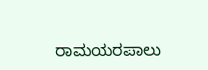ರಾಮಯರಪಾಲು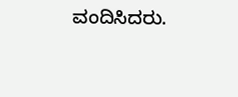ವಂದಿಸಿದರು.